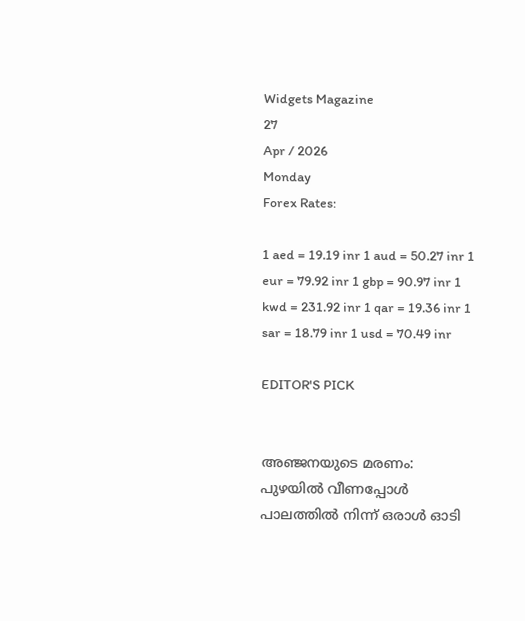Widgets Magazine
27
Apr / 2026
Monday
Forex Rates:

1 aed = 19.19 inr 1 aud = 50.27 inr 1 eur = 79.92 inr 1 gbp = 90.97 inr 1 kwd = 231.92 inr 1 qar = 19.36 inr 1 sar = 18.79 inr 1 usd = 70.49 inr

EDITOR'S PICK


അഞ്ജനയുടെ മരണം: പുഴയിൽ വീണപ്പോൾ പാലത്തിൽ നിന്ന് ഒരാൾ ഓടി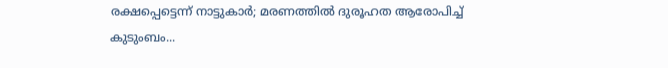രക്ഷപ്പെട്ടെന്ന് നാട്ടുകാർ; മരണത്തിൽ ദുരൂഹത ആരോപിച്ച് കുടുംബം...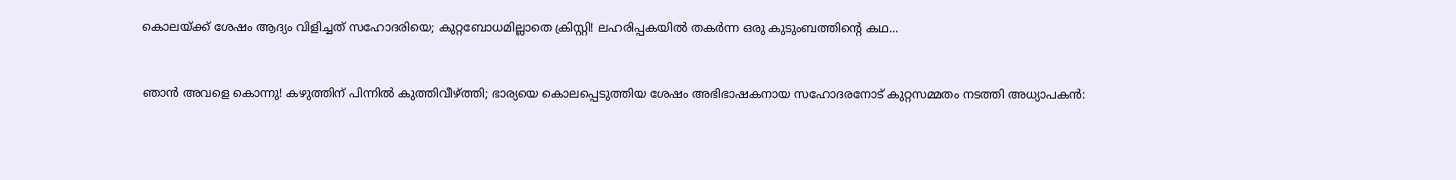കൊലയ്ക്ക് ശേഷം ആദ്യം വിളിച്ചത് സഹോദരിയെ; കുറ്റബോധമില്ലാതെ ക്രിസ്റ്റി! ലഹരിപ്പകയിൽ തകർന്ന ഒരു കുടുംബത്തിന്റെ കഥ...


ഞാൻ അവളെ കൊന്നു! കഴുത്തിന് പിന്നിൽ കുത്തിവീഴ്ത്തി; ഭാര്യയെ കൊലപ്പെടുത്തിയ ശേഷം അഭിഭാഷകനായ സഹോദരനോട് കുറ്റസമ്മതം നടത്തി അധ്യാപകൻ: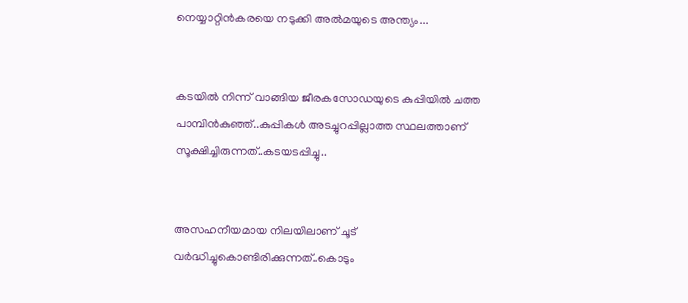നെയ്യാറ്റിൻകരയെ നടുക്കി അൽമയുടെ അന്ത്യം...


കടയിൽ നിന്ന് വാങ്ങിയ ജീരകസോഡയുടെ കുപ്പിയിൽ ചത്ത പാമ്പിൻകുഞ്ഞ്..കുപ്പികൾ അടച്ചുറപ്പില്ലാത്ത സ്ഥലത്താണ് സൂക്ഷിച്ചിരുന്നത്..കടയടപ്പിച്ചു..


അസഹനീയമായ നിലയിലാണ് ചൂട് വർദ്ധിച്ചുകൊണ്ടിരിക്കുന്നത്..കൊടും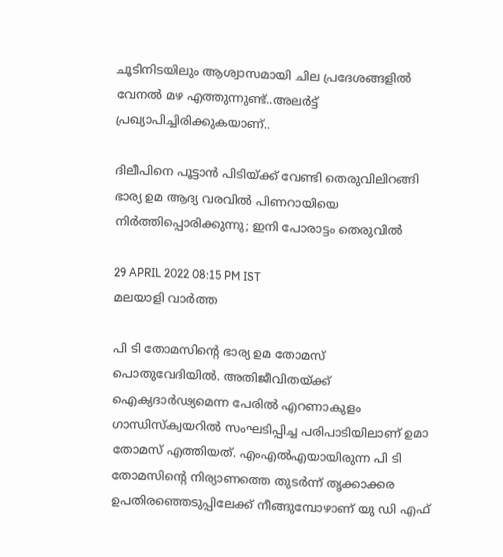ചൂടിനിടയിലും ആശ്വാസമായി ചില പ്രദേശങ്ങളിൽ വേനൽ മഴ എത്തുന്നുണ്ട്..അലർട്ട് പ്രഖ്യാപിച്ചിരിക്കുകയാണ്..

ദിലീപിനെ പൂട്ടാന്‍ പിടിയ്ക്ക് വേണ്ടി തെരുവിലിറങ്ങി ഭാര്യ ഉമ ആദ്യ വരവില്‍ പിണറായിയെ നിര്‍ത്തിപ്പൊരിക്കുന്നു; ഇനി പോരാട്ടം തെരുവില്‍

29 APRIL 2022 08:15 PM IST
മലയാളി വാര്‍ത്ത

പി ടി തോമസിന്റെ ഭാര്യ ഉമ തോമസ് പൊതുവേദിയില്‍. അതിജീവിതയ്ക്ക് ഐക്യദാര്‍ഢ്യമെന്ന പേരില്‍ എറണാകുളം ഗാന്ധിസ്‌ക്വയറില്‍ സംഘടിപ്പിച്ച പരിപാടിയിലാണ് ഉമാ തോമസ് എത്തിയത്. എംഎല്‍എയായിരുന്ന പി ടി തോമസിന്റെ നിര്യാണത്തെ തുടര്‍ന്ന് തൃക്കാക്കര ഉപതിരഞ്ഞെടുപ്പിലേക്ക് നീങ്ങുമ്പോഴാണ് യു ഡി എഫ്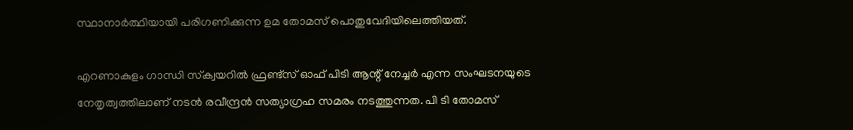സ്ഥാനാര്‍ത്ഥിയായി പരിഗണിക്കുന്ന ഉമ തോമസ് പൊതുവേദിയിലെത്തിയത്.

എറണാകുളം ഗാന്ധി സ്‌ക്വയറില്‍ ഫ്രണ്ട്‌സ് ഓഫ് പിടി ആന്റ് നേച്ചര്‍ എന്ന സംഘടനയുടെ നേതൃത്വത്തിലാണ് നടന്‍ രവീന്ദ്രന്‍ സത്യാഗ്രഹ സമരം നടത്തുന്നത. പി ടി തോമസ്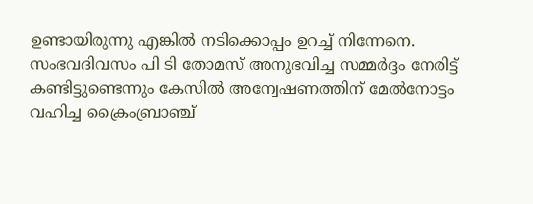ഉണ്ടായിരുന്നു എങ്കില്‍ നടിക്കൊപ്പം ഉറച്ച് നിന്നേനെ. സംഭവദിവസം പി ടി തോമസ് അനുഭവിച്ച സമ്മര്‍ദ്ദം നേരിട്ട് കണ്ടിട്ടുണ്ടെന്നും കേസില്‍ അന്വേഷണത്തിന് മേല്‍നോട്ടം വഹിച്ച ക്രൈംബ്രാഞ്ച്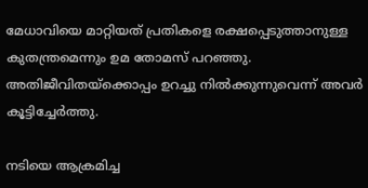മേധാവിയെ മാറ്റിയത് പ്രതികളെ രക്ഷപ്പെടുത്താനുള്ള കുതന്ത്രമെന്നും ഉമ തോമസ് പറഞ്ഞു. അതിജീവിതയ്‌ക്കൊപ്പം ഉറച്ചു നില്‍ക്കുന്നുവെന്ന് അവര്‍ കൂട്ടിച്ചേര്‍ത്തു.

നടിയെ ആക്രമിച്ച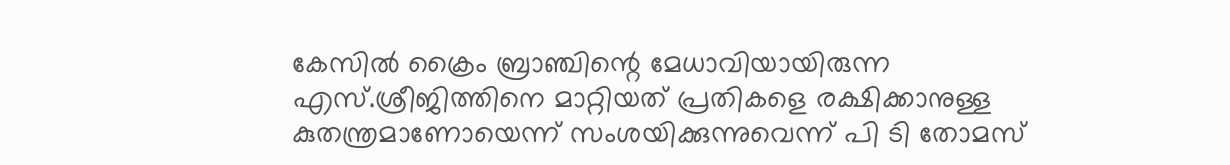കേസില്‍ ക്രൈം ബ്രാഞ്ചിന്റെ മേധാവിയായിരുന്ന എസ്.ശ്രീജിത്തിനെ മാറ്റിയത് പ്രതികളെ രക്ഷിക്കാനുള്ള കുതന്ത്രമാണോയെന്ന് സംശയിക്കുന്നുവെന്ന് പി ടി തോമസ്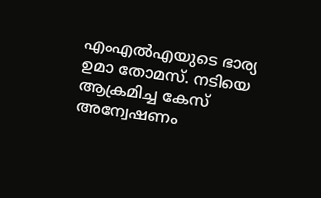എംഎല്‍എയുടെ ഭാര്യ ഉമാ തോമസ്. നടിയെ ആക്രമിച്ച കേസ് അന്വേഷണം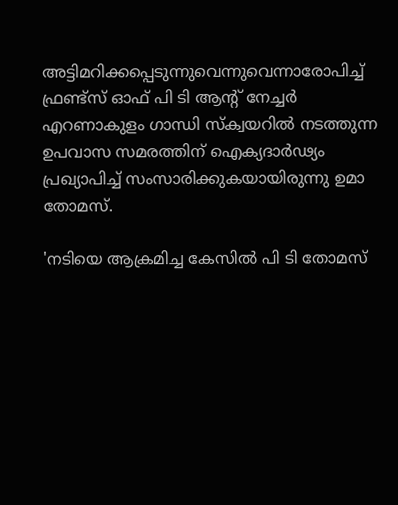അട്ടിമറിക്കപ്പെടുന്നുവെന്നുവെന്നാരോപിച്ച് ഫ്രണ്ട്‌സ് ഓഫ് പി ടി ആന്റ് നേച്ചര്‍ എറണാകുളം ഗാന്ധി സ്‌ക്വയറില്‍ നടത്തുന്ന ഉപവാസ സമരത്തിന് ഐക്യദാര്‍ഢ്യം പ്രഖ്യാപിച്ച് സംസാരിക്കുകയായിരുന്നു ഉമാ തോമസ്.

'നടിയെ ആക്രമിച്ച കേസില്‍ പി ടി തോമസ്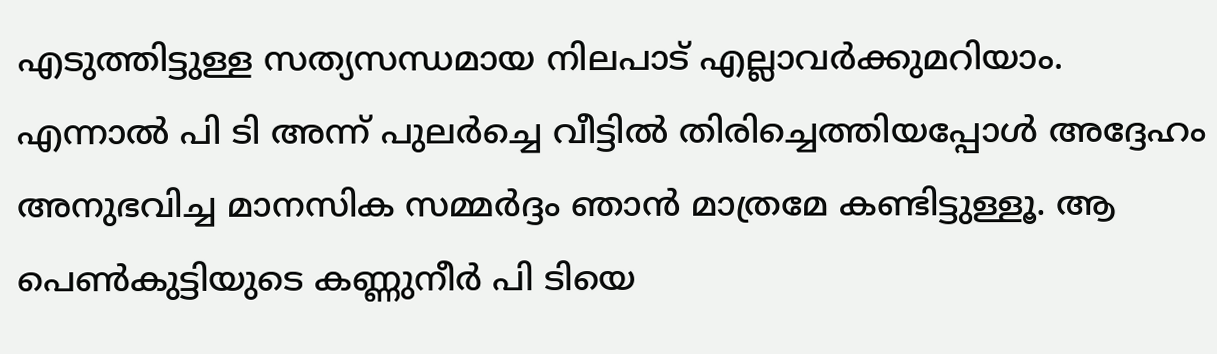എടുത്തിട്ടുള്ള സത്യസന്ധമായ നിലപാട് എല്ലാവര്‍ക്കുമറിയാം. എന്നാല്‍ പി ടി അന്ന് പുലര്‍ച്ചെ വീട്ടില്‍ തിരിച്ചെത്തിയപ്പോള്‍ അദ്ദേഹം അനുഭവിച്ച മാനസിക സമ്മര്‍ദ്ദം ഞാന്‍ മാത്രമേ കണ്ടിട്ടുള്ളൂ. ആ പെണ്‍കുട്ടിയുടെ കണ്ണുനീര്‍ പി ടിയെ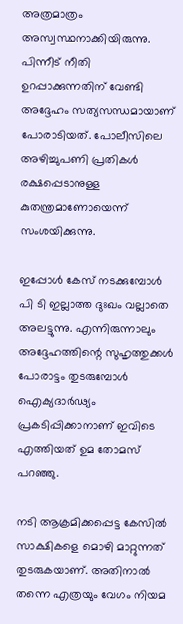അത്രമാത്രം അസ്വസ്ഥനാക്കിയിരുന്നു. പിന്നീട് നീതി ഉറപ്പാക്കുന്നതിന് വേണ്ടി അദ്ദേഹം സത്യസന്ധമായാണ് പോരാടിയത്. പോലീസിലെ അഴിച്ചുപണി പ്രതികള്‍ രക്ഷപ്പെടാനുള്ള കുതന്ത്രമാണോയെന്ന് സംശയിക്കുന്നു.

ഇപ്പോള്‍ കേസ് നടക്കുമ്പോള്‍ പി ടി ഇല്ലാത്ത ദുഃഖം വല്ലാതെ അലട്ടുന്നു. എന്നിരുന്നാലും അദ്ദേഹത്തിന്റെ സുഹൃത്തുക്കള്‍ പോരാട്ടം തുടരുമ്പോള്‍ ഐക്യദാര്‍ഢ്യം പ്രകടിപ്പിക്കാനാണ് ഇവിടെ എത്തിയത് ഉമ തോമസ് പറഞ്ഞു.

നടി ആക്രമിക്കപ്പെട്ട കേസില്‍ സാക്ഷികളെ മൊഴി മാറ്റുന്നത് തുടരുകയാണ്. അതിനാല്‍ തന്നെ എത്രയും വേഗം നിയമ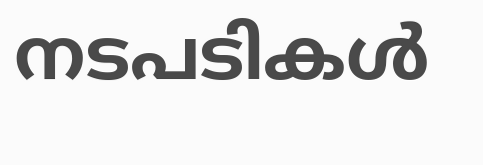നടപടികള്‍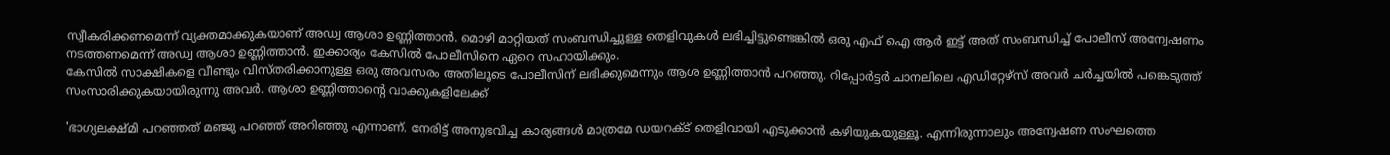സ്വീകരിക്കണമെന്ന് വ്യക്തമാക്കുകയാണ് അഡ്വ ആശാ ഉണ്ണിത്താന്‍. മൊഴി മാറ്റിയത് സംബന്ധിച്ചുള്ള തെളിവുകള്‍ ലഭിച്ചിട്ടുണ്ടെങ്കില്‍ ഒരു എഫ് ഐ ആര്‍ ഇട്ട് അത് സംബന്ധിച്ച് പോലീസ് അന്വേഷണം നടത്തണമെന്ന് അഡ്വ ആശാ ഉണ്ണിത്താന്‍. ഇക്കാര്യം കേസില്‍ പോലീസിനെ ഏറെ സഹായിക്കും.
കേസില്‍ സാക്ഷികളെ വീണ്ടും വിസ്തരിക്കാനുള്ള ഒരു അവസരം അതിലൂടെ പോലീസിന് ലഭിക്കുമെന്നും ആശ ഉണ്ണിത്താന്‍ പറഞ്ഞു. റിപ്പോര്‍ട്ടര്‍ ചാനലിലെ എഡിറ്റേഴ്‌സ് അവര്‍ ചര്‍ച്ചയില്‍ പങ്കെടുത്ത് സംസാരിക്കുകയായിരുന്നു അവര്‍. ആശാ ഉണ്ണിത്താന്റെ വാക്കുകളിലേക്ക്

'ഭാഗ്യലക്ഷ്മി പറഞ്ഞത് മഞ്ജു പറഞ്ഞ് അറിഞ്ഞു എന്നാണ്. നേരിട്ട് അനുഭവിച്ച കാര്യങ്ങള്‍ മാത്രമേ ഡയറക്ട് തെളിവായി എടുക്കാന്‍ കഴിയുകയുള്ളൂ. എന്നിരുന്നാലും അന്വേഷണ സംഘത്തെ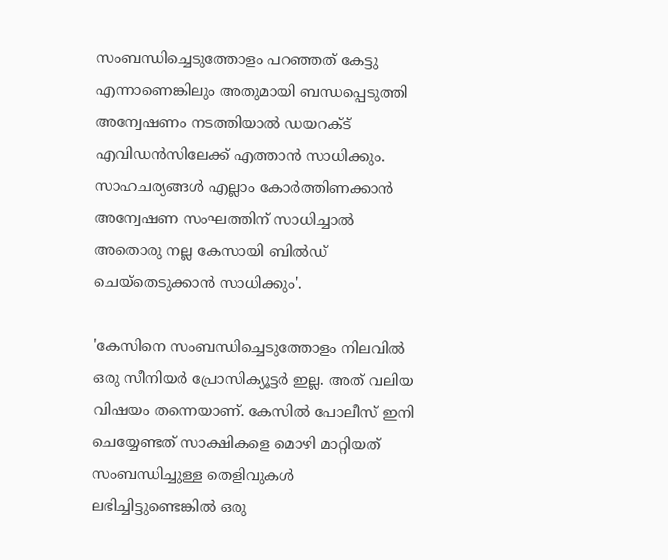സംബന്ധിച്ചെടുത്തോളം പറഞ്ഞത് കേട്ടു എന്നാണെങ്കിലും അതുമായി ബന്ധപ്പെടുത്തി അന്വേഷണം നടത്തിയാല്‍ ഡയറക്ട് എവിഡന്‍സിലേക്ക് എത്താന്‍ സാധിക്കും. സാഹചര്യങ്ങള്‍ എല്ലാം കോര്‍ത്തിണക്കാന്‍ അന്വേഷണ സംഘത്തിന് സാധിച്ചാല്‍ അതൊരു നല്ല കേസായി ബില്‍ഡ് ചെയ്‌തെടുക്കാന്‍ സാധിക്കും'.

'കേസിനെ സംബന്ധിച്ചെടുത്തോളം നിലവില്‍ ഒരു സീനിയര്‍ പ്രോസിക്യൂട്ടര്‍ ഇല്ല. അത് വലിയ വിഷയം തന്നെയാണ്. കേസില്‍ പോലീസ് ഇനി ചെയ്യേണ്ടത് സാക്ഷികളെ മൊഴി മാറ്റിയത് സംബന്ധിച്ചുള്ള തെളിവുകള്‍ ലഭിച്ചിട്ടുണ്ടെങ്കില്‍ ഒരു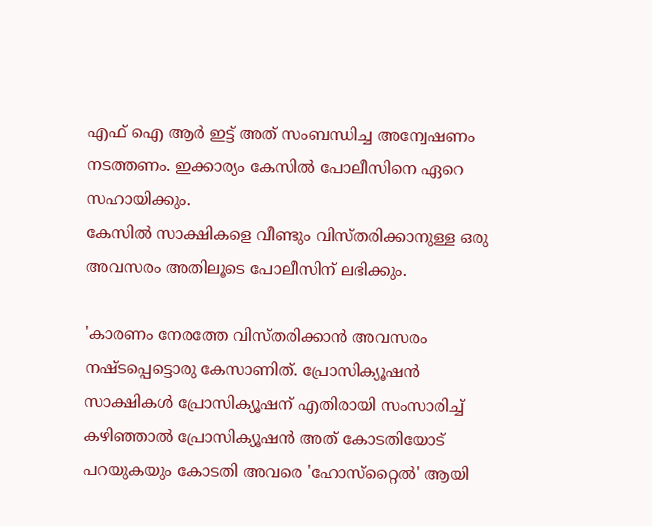എഫ് ഐ ആര്‍ ഇട്ട് അത് സംബന്ധിച്ച അന്വേഷണം നടത്തണം. ഇക്കാര്യം കേസില്‍ പോലീസിനെ ഏറെ സഹായിക്കും.
കേസില്‍ സാക്ഷികളെ വീണ്ടും വിസ്തരിക്കാനുള്ള ഒരു അവസരം അതിലൂടെ പോലീസിന് ലഭിക്കും.

'കാരണം നേരത്തേ വിസ്തരിക്കാന്‍ അവസരം നഷ്ടപ്പെട്ടൊരു കേസാണിത്. പ്രോസിക്യൂഷന്‍ സാക്ഷികള്‍ പ്രോസിക്യൂഷന് എതിരായി സംസാരിച്ച് കഴിഞ്ഞാല്‍ പ്രോസിക്യൂഷന്‍ അത് കോടതിയോട് പറയുകയും കോടതി അവരെ 'ഹോസ്‌റ്റൈല്‍' ആയി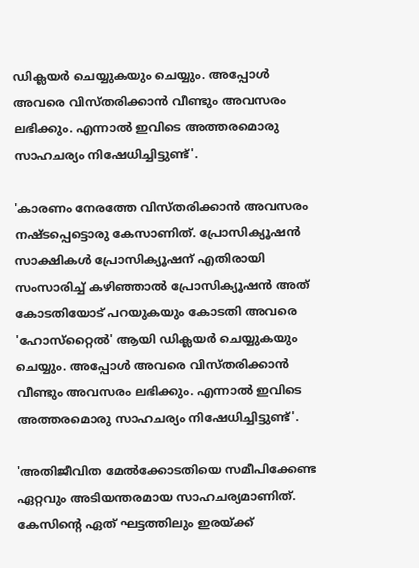ഡിക്ലയര്‍ ചെയ്യുകയും ചെയ്യും. അപ്പോള്‍ അവരെ വിസ്തരിക്കാന്‍ വീണ്ടും അവസരം ലഭിക്കും. എന്നാല്‍ ഇവിടെ അത്തരമൊരു സാഹചര്യം നിഷേധിച്ചിട്ടുണ്ട്'.

'കാരണം നേരത്തേ വിസ്തരിക്കാന്‍ അവസരം നഷ്ടപ്പെട്ടൊരു കേസാണിത്. പ്രോസിക്യൂഷന്‍ സാക്ഷികള്‍ പ്രോസിക്യൂഷന് എതിരായി സംസാരിച്ച് കഴിഞ്ഞാല്‍ പ്രോസിക്യൂഷന്‍ അത് കോടതിയോട് പറയുകയും കോടതി അവരെ 'ഹോസ്‌റ്റൈല്‍' ആയി ഡിക്ലയര്‍ ചെയ്യുകയും ചെയ്യും. അപ്പോള്‍ അവരെ വിസ്തരിക്കാന്‍ വീണ്ടും അവസരം ലഭിക്കും. എന്നാല്‍ ഇവിടെ അത്തരമൊരു സാഹചര്യം നിഷേധിച്ചിട്ടുണ്ട്'.

'അതിജീവിത മേല്‍ക്കോടതിയെ സമീപിക്കേണ്ട ഏറ്റവും അടിയന്തരമായ സാഹചര്യമാണിത്. കേസിന്റെ ഏത് ഘട്ടത്തിലും ഇരയ്ക്ക്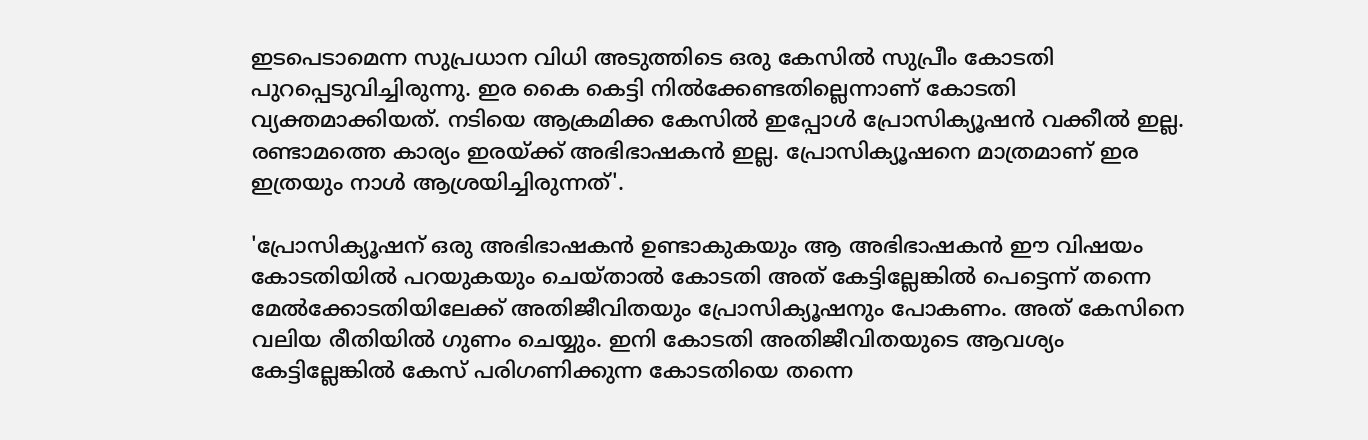ഇടപെടാമെന്ന സുപ്രധാന വിധി അടുത്തിടെ ഒരു കേസില്‍ സുപ്രീം കോടതി പുറപ്പെടുവിച്ചിരുന്നു. ഇര കൈ കെട്ടി നില്‍ക്കേണ്ടതില്ലെന്നാണ് കോടതി വ്യക്തമാക്കിയത്. നടിയെ ആക്രമിക്ക കേസില്‍ ഇപ്പോള്‍ പ്രോസിക്യൂഷന്‍ വക്കീല്‍ ഇല്ല. രണ്ടാമത്തെ കാര്യം ഇരയ്ക്ക് അഭിഭാഷകന്‍ ഇല്ല. പ്രോസിക്യൂഷനെ മാത്രമാണ് ഇര ഇത്രയും നാള്‍ ആശ്രയിച്ചിരുന്നത്'.

'പ്രോസിക്യൂഷന് ഒരു അഭിഭാഷകന്‍ ഉണ്ടാകുകയും ആ അഭിഭാഷകന്‍ ഈ വിഷയം കോടതിയില്‍ പറയുകയും ചെയ്താല്‍ കോടതി അത് കേട്ടില്ലേങ്കില്‍ പെട്ടെന്ന് തന്നെ മേല്‍ക്കോടതിയിലേക്ക് അതിജീവിതയും പ്രോസിക്യൂഷനും പോകണം. അത് കേസിനെ വലിയ രീതിയില്‍ ഗുണം ചെയ്യും. ഇനി കോടതി അതിജീവിതയുടെ ആവശ്യം കേട്ടില്ലേങ്കില്‍ കേസ് പരിഗണിക്കുന്ന കോടതിയെ തന്നെ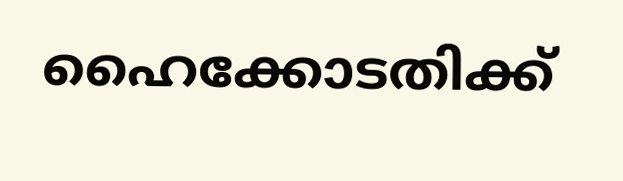ഹൈക്കോടതിക്ക്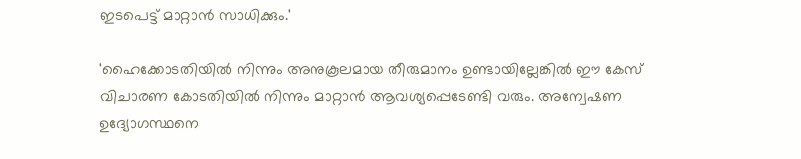ഇടപെട്ട് മാറ്റാന്‍ സാധിക്കും.'

'ഹൈക്കോടതിയില്‍ നിന്നും അനുകൂലമായ തീരുമാനം ഉണ്ടായില്ലേങ്കില്‍ ഈ കേസ് വിചാരണ കോടതിയില്‍ നിന്നും മാറ്റാന്‍ ആവശ്യപ്പെടേണ്ടി വരും. അന്വേഷണ ഉദ്യോഗസ്ഥനെ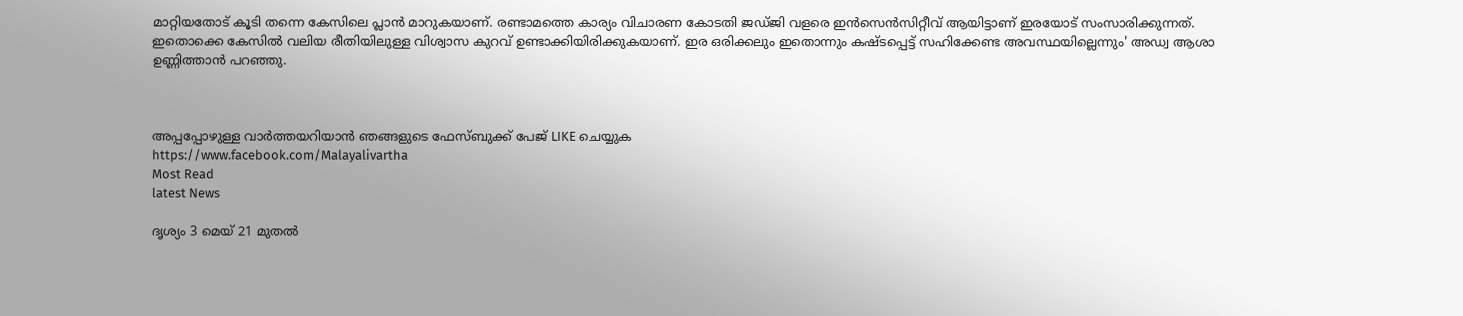മാറ്റിയതോട് കൂടി തന്നെ കേസിലെ പ്ലാന്‍ മാറുകയാണ്. രണ്ടാമത്തെ കാര്യം വിചാരണ കോടതി ജഡ്ജി വളരെ ഇന്‍സെന്‍സിറ്റീവ് ആയിട്ടാണ് ഇരയോട് സംസാരിക്കുന്നത്. ഇതൊക്കെ കേസില്‍ വലിയ രീതിയിലുള്ള വിശ്വാസ കുറവ് ഉണ്ടാക്കിയിരിക്കുകയാണ്. ഇര ഒരിക്കലും ഇതൊന്നും കഷ്ടപ്പെട്ട് സഹിക്കേണ്ട അവസ്ഥയില്ലെന്നും' അഡ്വ ആശാ ഉണ്ണിത്താന്‍ പറഞ്ഞു.



അപ്പപ്പോഴുള്ള വാര്‍ത്തയറിയാന്‍ ഞങ്ങളുടെ ഫേസ്‌ബുക്ക്‌ പേജ് LIKE ചെയ്യുക
https://www.facebook.com/Malayalivartha
Most Read
latest News

ദൃശ്യം 3 മെയ് 21 മുതല്‍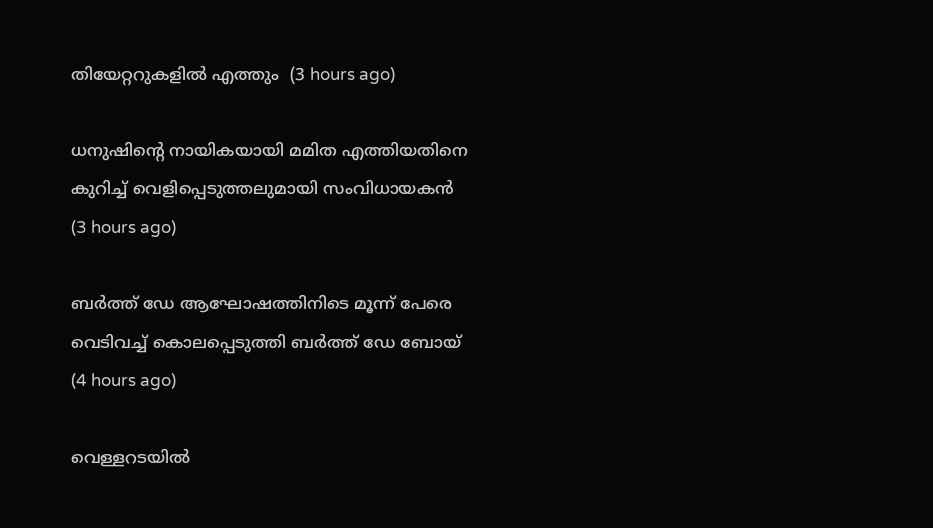തിയേറ്ററുകളില്‍ എത്തും  (3 hours ago)

ധനുഷിന്റെ നായികയായി മമിത എത്തിയതിനെ കുറിച്ച് വെളിപ്പെടുത്തലുമായി സംവിധായകന്‍  (3 hours ago)

ബര്‍ത്ത് ഡേ ആഘോഷത്തിനിടെ മൂന്ന് പേരെ വെടിവച്ച് കൊലപ്പെടുത്തി ബര്‍ത്ത് ഡേ ബോയ്  (4 hours ago)

വെള്ളറടയില്‍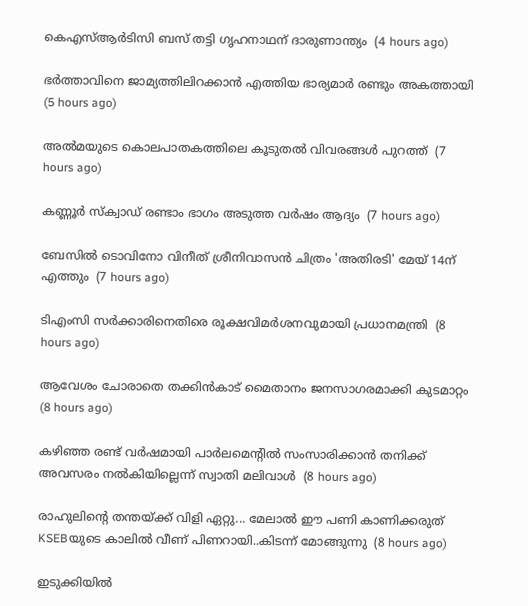കെഎസ്ആര്‍ടിസി ബസ് തട്ടി ഗൃഹനാഥന് ദാരുണാന്ത്യം  (4 hours ago)

ഭര്‍ത്താവിനെ ജാമ്യത്തിലിറക്കാന്‍ എത്തിയ ഭാര്യമാര്‍ രണ്ടും അകത്തായി  (5 hours ago)

അല്‍മയുടെ കൊലപാതകത്തിലെ കൂടുതല്‍ വിവരങ്ങള്‍ പുറത്ത്  (7 hours ago)

കണ്ണൂര്‍ സ്‌ക്വാഡ് രണ്ടാം ഭാഗം അടുത്ത വര്‍ഷം ആദ്യം  (7 hours ago)

ബേസില്‍ ടൊവിനോ വിനീത് ശ്രീനിവാസന്‍ ചിത്രം 'അതിരടി' മേയ് 14ന് എത്തും  (7 hours ago)

ടിഎംസി സര്‍ക്കാരിനെതിരെ രൂക്ഷവിമര്‍ശനവുമായി പ്രധാനമന്ത്രി  (8 hours ago)

ആവേശം ചോരാതെ തക്കിന്‍കാട് മൈതാനം ജനസാഗരമാക്കി കുടമാറ്റം  (8 hours ago)

കഴിഞ്ഞ രണ്ട് വര്‍ഷമായി പാര്‍ലമെന്റില്‍ സംസാരിക്കാന്‍ തനിക്ക് അവസരം നല്‍കിയില്ലെന്ന് സ്വാതി മലിവാള്‍  (8 hours ago)

രാഹുലിന്റെ തന്തയ്ക്ക് വിളി ഏറ്റു... മേലാൽ ഈ പണി കാണിക്കരുത് KSEBയുടെ കാലിൽ വീണ് പിണറായി..കിടന്ന് മോങ്ങുന്നു  (8 hours ago)

ഇടുക്കിയില്‍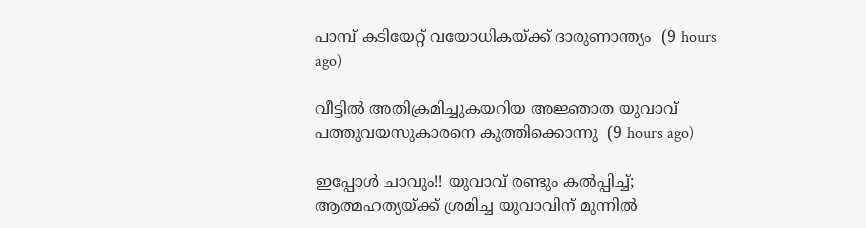പാമ്പ് കടിയേറ്റ് വയോധികയ്ക്ക് ദാരുണാന്ത്യം  (9 hours ago)

വീട്ടില്‍ അതിക്രമിച്ചുകയറിയ അജ്ഞാത യുവാവ് പത്തുവയസുകാരനെ കുത്തിക്കൊന്നു  (9 hours ago)

ഇപ്പോൾ ചാവും!! യുവാവ് രണ്ടും കൽപ്പിച്ച്; ആത്മഹത്യയ്ക്ക് ശ്രമിച്ച യുവാവിന് മുന്നിൽ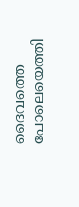ദൈവത്തെ പോലെയെത്തി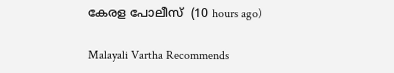കേരള പോലീസ്  (10 hours ago)

Malayali Vartha Recommends